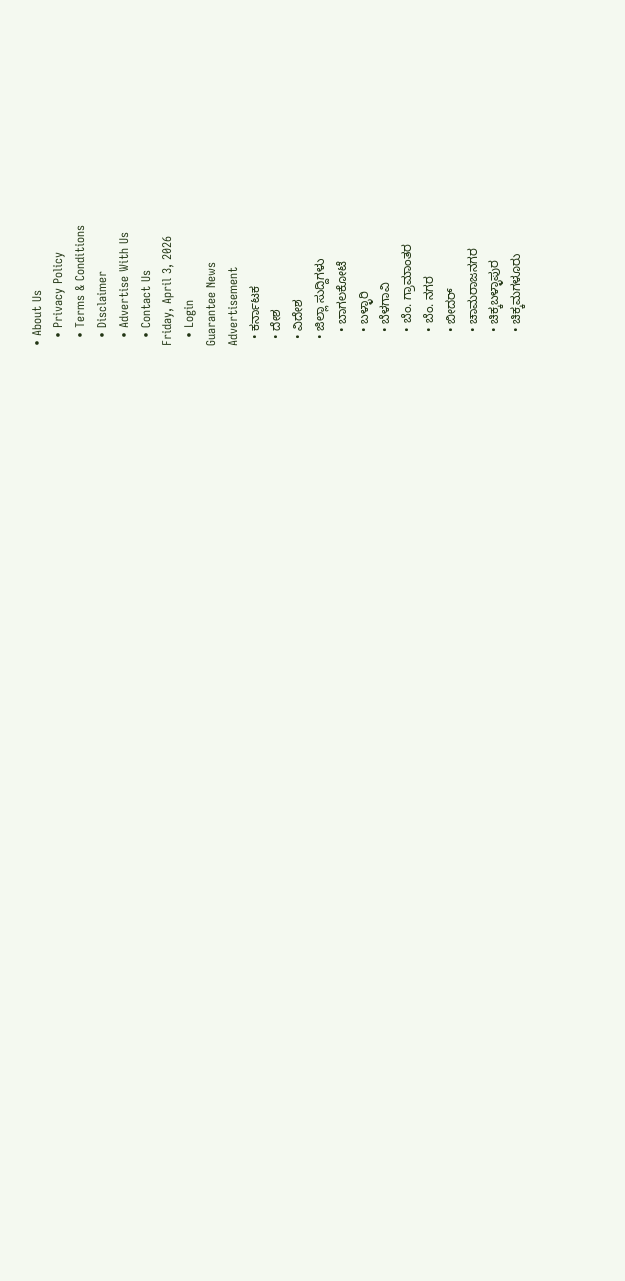• About Us
  • Privacy Policy
  • Terms & Conditions
  • Disclaimer
  • Advertise With Us
  • Contact Us
Friday, April 3, 2026
  • Login
Guarantee News
Advertisement
  • ಕರ್ನಾಟಕ
  • ದೇಶ
  • ವಿದೇಶ
  • ಜಿಲ್ಲಾ ಸುದ್ದಿಗಳು
    • ಬಾಗಲಕೋಟೆ
    • ಬಳ್ಳಾರಿ
    • ಬೆಳಗಾವಿ
    • ಬೆಂ. ಗ್ರಾಮಾಂತರ
    • ಬೆಂ. ನಗರ
    • ಬೀದರ್
    • ಚಾಮರಾಜನಗರ
    • ಚಿಕ್ಕಬಳ್ಳಾಪುರ
    • ಚಿಕ್ಕಮಗಳೂರು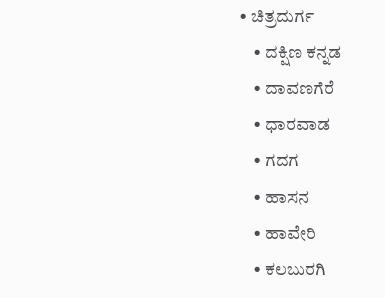• ಚಿತ್ರದುರ್ಗ
    • ದಕ್ಷಿಣ ಕನ್ನಡ
    • ದಾವಣಗೆರೆ
    • ಧಾರವಾಡ
    • ಗದಗ
    • ಹಾಸನ
    • ಹಾವೇರಿ
    • ಕಲಬುರಗಿ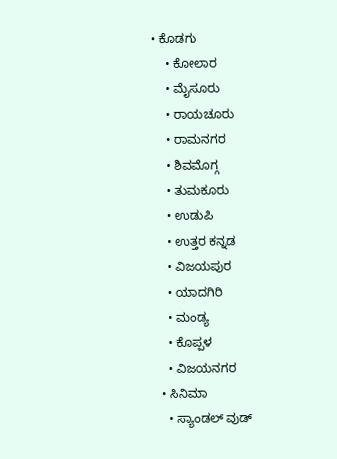• ಕೊಡಗು
    • ಕೋಲಾರ
    • ಮೈಸೂರು
    • ರಾಯಚೂರು
    • ರಾಮನಗರ
    • ಶಿವಮೊಗ್ಗ
    • ತುಮಕೂರು
    • ಉಡುಪಿ
    • ಉತ್ತರ ಕನ್ನಡ
    • ವಿಜಯಪುರ
    • ಯಾದಗಿರಿ
    • ಮಂಡ್ಯ
    • ಕೊಪ್ಪಳ
    • ವಿಜಯನಗರ
  • ಸಿನಿಮಾ
    • ಸ್ಯಾಂಡಲ್ ವುಡ್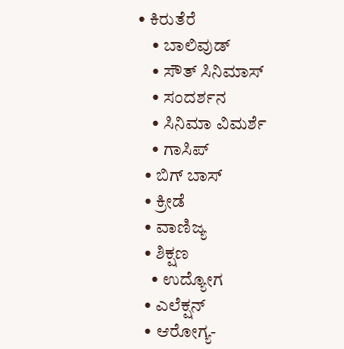• ಕಿರುತೆರೆ
    • ಬಾಲಿವುಡ್
    • ಸೌತ್ ಸಿನಿಮಾಸ್
    • ಸಂದರ್ಶನ
    • ಸಿನಿಮಾ ವಿಮರ್ಶೆ
    • ಗಾಸಿಪ್
  • ಬಿಗ್ ಬಾಸ್
  • ಕ್ರೀಡೆ
  • ವಾಣಿಜ್ಯ
  • ಶಿಕ್ಷಣ
    • ಉದ್ಯೋಗ
  • ಎಲೆಕ್ಷನ್
  • ಆರೋಗ್ಯ-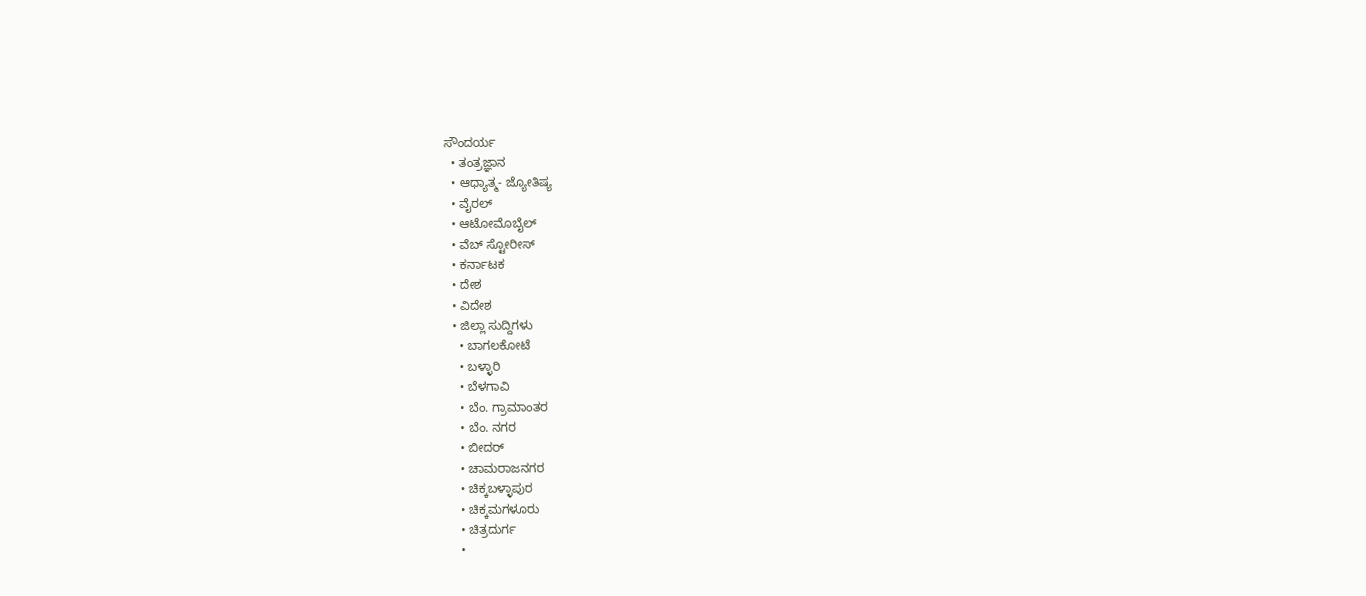ಸೌಂದರ್ಯ
  • ತಂತ್ರಜ್ಞಾನ
  • ಆಧ್ಯಾತ್ಮ- ಜ್ಯೋತಿಷ್ಯ
  • ವೈರಲ್
  • ಆಟೋಮೊಬೈಲ್
  • ವೆಬ್ ಸ್ಟೋರೀಸ್
  • ಕರ್ನಾಟಕ
  • ದೇಶ
  • ವಿದೇಶ
  • ಜಿಲ್ಲಾ ಸುದ್ದಿಗಳು
    • ಬಾಗಲಕೋಟೆ
    • ಬಳ್ಳಾರಿ
    • ಬೆಳಗಾವಿ
    • ಬೆಂ. ಗ್ರಾಮಾಂತರ
    • ಬೆಂ. ನಗರ
    • ಬೀದರ್
    • ಚಾಮರಾಜನಗರ
    • ಚಿಕ್ಕಬಳ್ಳಾಪುರ
    • ಚಿಕ್ಕಮಗಳೂರು
    • ಚಿತ್ರದುರ್ಗ
    •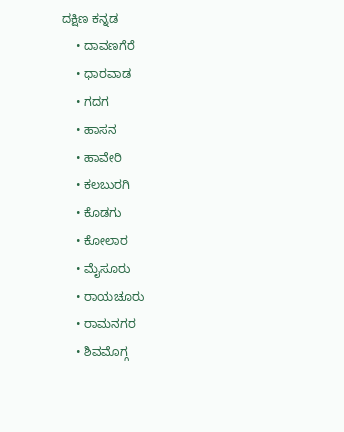ದಕ್ಷಿಣ ಕನ್ನಡ
    • ದಾವಣಗೆರೆ
    • ಧಾರವಾಡ
    • ಗದಗ
    • ಹಾಸನ
    • ಹಾವೇರಿ
    • ಕಲಬುರಗಿ
    • ಕೊಡಗು
    • ಕೋಲಾರ
    • ಮೈಸೂರು
    • ರಾಯಚೂರು
    • ರಾಮನಗರ
    • ಶಿವಮೊಗ್ಗ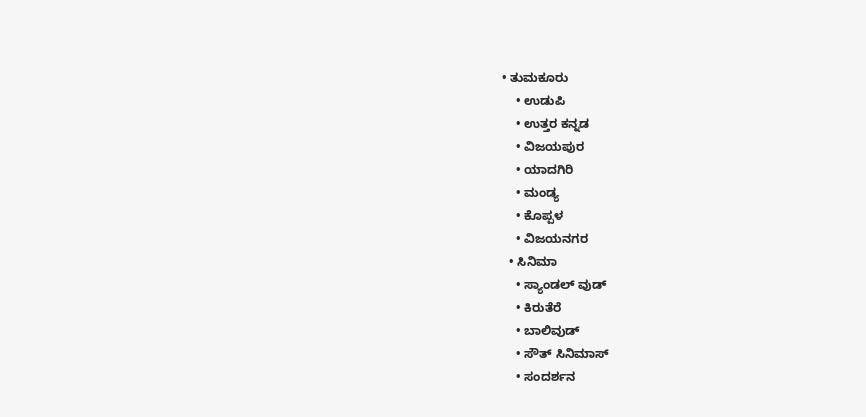• ತುಮಕೂರು
    • ಉಡುಪಿ
    • ಉತ್ತರ ಕನ್ನಡ
    • ವಿಜಯಪುರ
    • ಯಾದಗಿರಿ
    • ಮಂಡ್ಯ
    • ಕೊಪ್ಪಳ
    • ವಿಜಯನಗರ
  • ಸಿನಿಮಾ
    • ಸ್ಯಾಂಡಲ್ ವುಡ್
    • ಕಿರುತೆರೆ
    • ಬಾಲಿವುಡ್
    • ಸೌತ್ ಸಿನಿಮಾಸ್
    • ಸಂದರ್ಶನ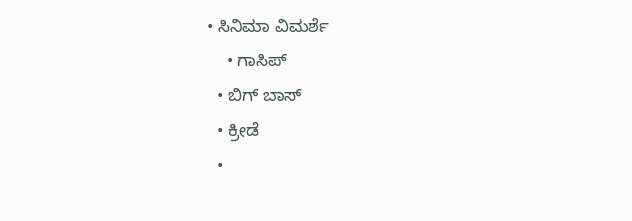• ಸಿನಿಮಾ ವಿಮರ್ಶೆ
    • ಗಾಸಿಪ್
  • ಬಿಗ್ ಬಾಸ್
  • ಕ್ರೀಡೆ
  •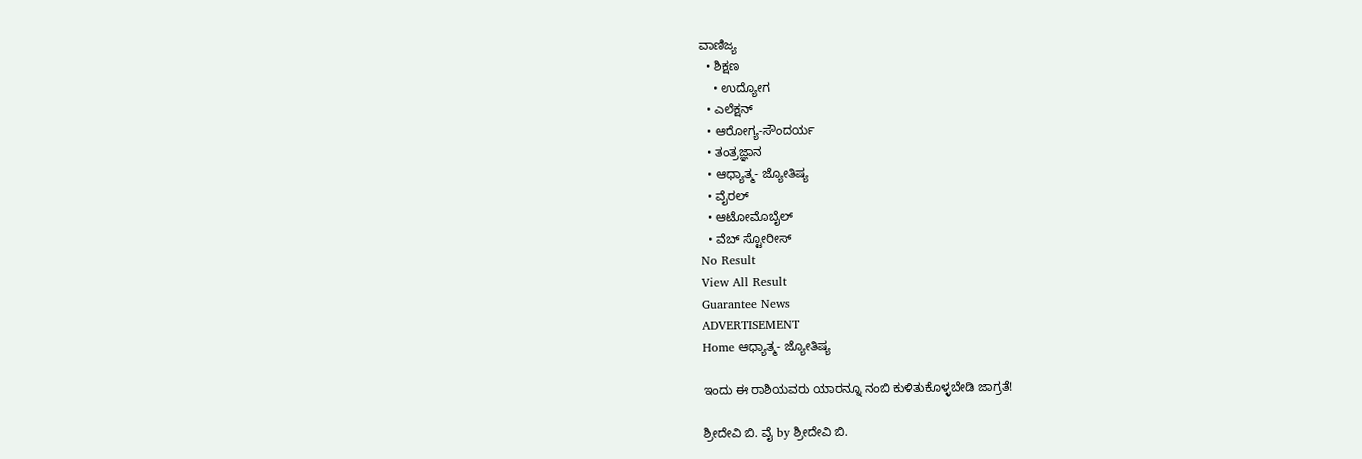ವಾಣಿಜ್ಯ
  • ಶಿಕ್ಷಣ
    • ಉದ್ಯೋಗ
  • ಎಲೆಕ್ಷನ್
  • ಆರೋಗ್ಯ-ಸೌಂದರ್ಯ
  • ತಂತ್ರಜ್ಞಾನ
  • ಆಧ್ಯಾತ್ಮ- ಜ್ಯೋತಿಷ್ಯ
  • ವೈರಲ್
  • ಆಟೋಮೊಬೈಲ್
  • ವೆಬ್ ಸ್ಟೋರೀಸ್
No Result
View All Result
Guarantee News
ADVERTISEMENT
Home ಆಧ್ಯಾತ್ಮ- ಜ್ಯೋತಿಷ್ಯ

ಇಂದು ಈ ರಾಶಿಯವರು ಯಾರನ್ನೂ ನಂಬಿ ಕುಳಿತುಕೊಳ್ಳಬೇಡಿ ಜಾಗ್ರತೆ!

ಶ್ರೀದೇವಿ ಬಿ. ವೈ by ಶ್ರೀದೇವಿ ಬಿ.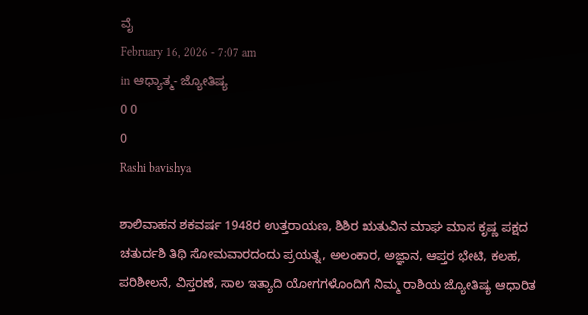ವೈ
February 16, 2026 - 7:07 am
in ಆಧ್ಯಾತ್ಮ- ಜ್ಯೋತಿಷ್ಯ
0 0
0
Rashi bavishya

ಶಾಲಿವಾಹನ ಶಕವರ್ಷ 1948ರ ಉತ್ತರಾಯಣ, ಶಿಶಿರ ಋತುವಿನ ಮಾಘ ಮಾಸ ಕೃಷ್ಣ ಪಕ್ಷದ ಚತುರ್ದಶಿ ತಿಥಿ ಸೋಮವಾರದಂದು ಪ್ರಯತ್ನ, ಅಲಂಕಾರ, ಅಜ್ಞಾನ, ಆಪ್ತರ ಭೇಟಿ, ಕಲಹ, ಪರಿಶೀಲನೆ, ವಿಸ್ತರಣೆ, ಸಾಲ ಇತ್ಯಾದಿ ಯೋಗಗಳೊಂದಿಗೆ ನಿಮ್ಮ ರಾಶಿಯ ಜ್ಯೋತಿಷ್ಯ ಆಧಾರಿತ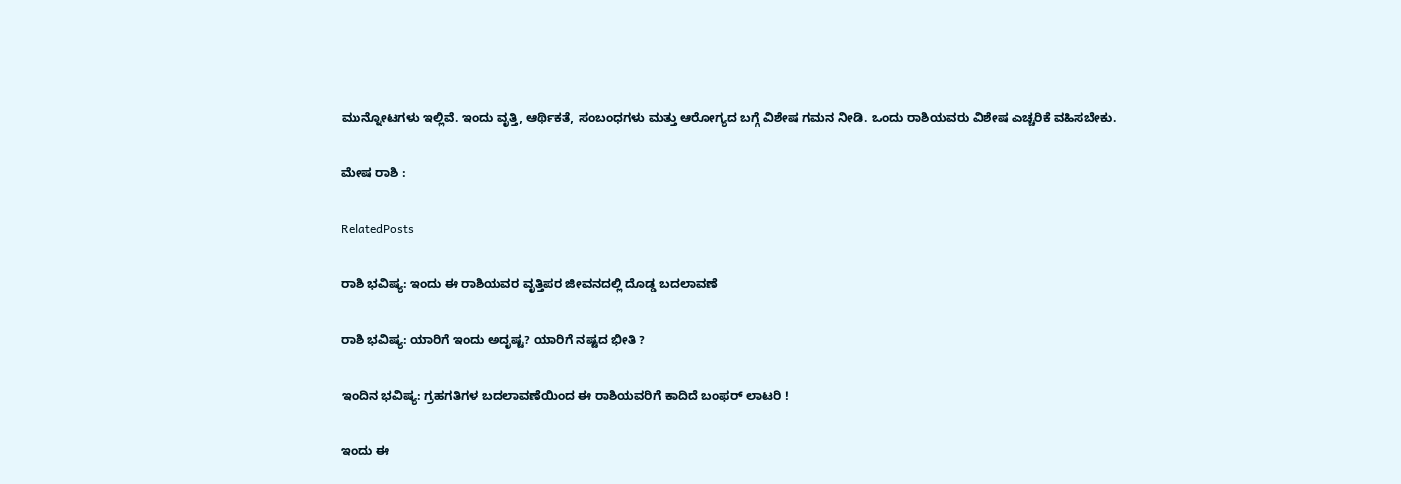ಮುನ್ನೋಟಗಳು ಇಲ್ಲಿವೆ. ಇಂದು ವೃತ್ತಿ, ಆರ್ಥಿಕತೆ, ಸಂಬಂಧಗಳು ಮತ್ತು ಆರೋಗ್ಯದ ಬಗ್ಗೆ ವಿಶೇಷ ಗಮನ ನೀಡಿ. ಒಂದು ರಾಶಿಯವರು ವಿಶೇಷ ಎಚ್ಚರಿಕೆ ವಹಿಸಬೇಕು.

ಮೇಷ ರಾಶಿ :

RelatedPosts

ರಾಶಿ ಭವಿಷ್ಯ: ಇಂದು ಈ ರಾಶಿಯವರ ವೃತ್ತಿಪರ ಜೀವನದಲ್ಲಿ ದೊಡ್ಡ ಬದಲಾವಣೆ

ರಾಶಿ ಭವಿಷ್ಯ: ಯಾರಿಗೆ ಇಂದು ಅದೃಷ್ಟ? ಯಾರಿಗೆ ನಷ್ಟದ ಭೀತಿ ?

ಇಂದಿನ ಭವಿಷ್ಯ: ಗ್ರಹಗತಿಗಳ ಬದಲಾವಣೆಯಿಂದ ಈ ರಾಶಿಯವರಿಗೆ ಕಾದಿದೆ ಬಂಫರ್ ಲಾಟರಿ !

ಇಂದು ಈ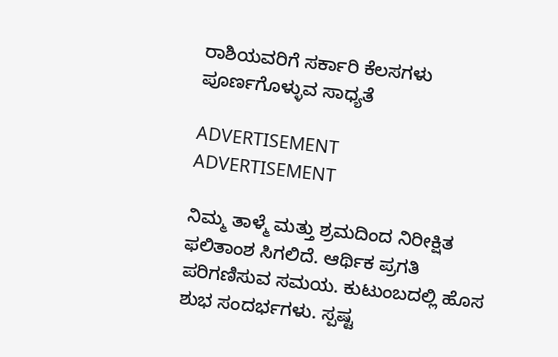ರಾಶಿಯವರಿಗೆ ಸರ್ಕಾರಿ ಕೆಲಸಗಳು ಪೂರ್ಣಗೊಳ್ಳುವ ಸಾಧ್ಯತೆ

ADVERTISEMENT
ADVERTISEMENT

ನಿಮ್ಮ ತಾಳ್ಮೆ ಮತ್ತು ಶ್ರಮದಿಂದ ನಿರೀಕ್ಷಿತ ಫಲಿತಾಂಶ ಸಿಗಲಿದೆ. ಆರ್ಥಿಕ ಪ್ರಗತಿ ಪರಿಗಣಿಸುವ ಸಮಯ. ಕುಟುಂಬದಲ್ಲಿ ಹೊಸ ಶುಭ ಸಂದರ್ಭಗಳು. ಸ್ಪಷ್ಟ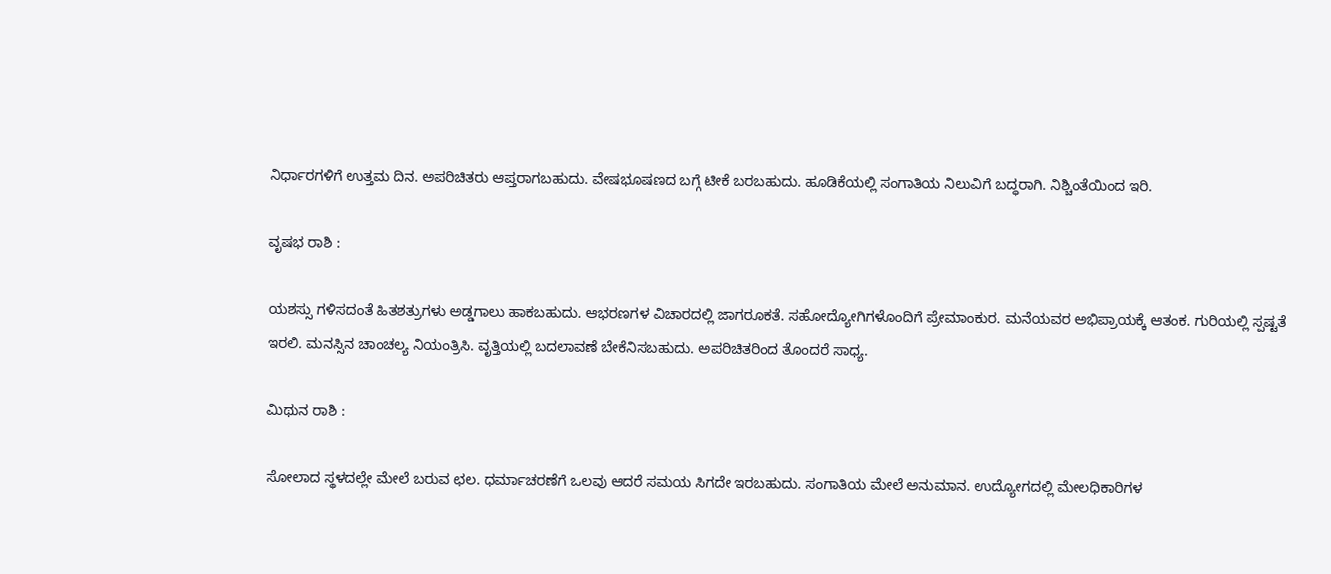ನಿರ್ಧಾರಗಳಿಗೆ ಉತ್ತಮ ದಿನ. ಅಪರಿಚಿತರು ಆಪ್ತರಾಗಬಹುದು. ವೇಷಭೂಷಣದ ಬಗ್ಗೆ ಟೀಕೆ ಬರಬಹುದು. ಹೂಡಿಕೆಯಲ್ಲಿ ಸಂಗಾತಿಯ ನಿಲುವಿಗೆ ಬದ್ಧರಾಗಿ. ನಿಶ್ಚಿಂತೆಯಿಂದ ಇರಿ.

ವೃಷಭ ರಾಶಿ :

ಯಶಸ್ಸು ಗಳಿಸದಂತೆ ಹಿತಶತ್ರುಗಳು ಅಡ್ಡಗಾಲು ಹಾಕಬಹುದು. ಆಭರಣಗಳ ವಿಚಾರದಲ್ಲಿ ಜಾಗರೂಕತೆ. ಸಹೋದ್ಯೋಗಿಗಳೊಂದಿಗೆ ಪ್ರೇಮಾಂಕುರ. ಮನೆಯವರ ಅಭಿಪ್ರಾಯಕ್ಕೆ ಆತಂಕ. ಗುರಿಯಲ್ಲಿ ಸ್ಪಷ್ಟತೆ ಇರಲಿ. ಮನಸ್ಸಿನ ಚಾಂಚಲ್ಯ ನಿಯಂತ್ರಿಸಿ. ವೃತ್ತಿಯಲ್ಲಿ ಬದಲಾವಣೆ ಬೇಕೆನಿಸಬಹುದು. ಅಪರಿಚಿತರಿಂದ ತೊಂದರೆ ಸಾಧ್ಯ.

ಮಿಥುನ ರಾಶಿ :

ಸೋಲಾದ ಸ್ಥಳದಲ್ಲೇ ಮೇಲೆ ಬರುವ ಛಲ. ಧರ್ಮಾಚರಣೆಗೆ ಒಲವು ಆದರೆ ಸಮಯ ಸಿಗದೇ ಇರಬಹುದು. ಸಂಗಾತಿಯ ಮೇಲೆ ಅನುಮಾನ. ಉದ್ಯೋಗದಲ್ಲಿ ಮೇಲಧಿಕಾರಿಗಳ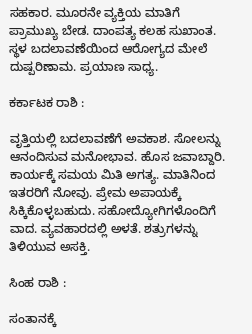ಸಹಕಾರ. ಮೂರನೇ ವ್ಯಕ್ತಿಯ ಮಾತಿಗೆ ಪ್ರಾಮುಖ್ಯ ಬೇಡ. ದಾಂಪತ್ಯ ಕಲಹ ಸುಖಾಂತ. ಸ್ಥಳ ಬದಲಾವಣೆಯಿಂದ ಆರೋಗ್ಯದ ಮೇಲೆ ದುಷ್ಪರಿಣಾಮ. ಪ್ರಯಾಣ ಸಾಧ್ಯ.

ಕರ್ಕಾಟಕ ರಾಶಿ :

ವೃತ್ತಿಯಲ್ಲಿ ಬದಲಾವಣೆಗೆ ಅವಕಾಶ. ಸೋಲನ್ನು ಆನಂದಿಸುವ ಮನೋಭಾವ. ಹೊಸ ಜವಾಬ್ದಾರಿ. ಕಾರ್ಯಕ್ಕೆ ಸಮಯ ಮಿತಿ ಅಗತ್ಯ. ಮಾತಿನಿಂದ ಇತರರಿಗೆ ನೋವು. ಪ್ರೇಮ ಅಪಾಯಕ್ಕೆ ಸಿಕ್ಕಿಕೊಳ್ಳಬಹುದು. ಸಹೋದ್ಯೋಗಿಗಳೊಂದಿಗೆ ವಾದ. ವ್ಯವಹಾರದಲ್ಲಿ ಅಳತೆ. ಶತ್ರುಗಳನ್ನು ತಿಳಿಯುವ ಅಸಕ್ತಿ.

ಸಿಂಹ ರಾಶಿ :

ಸಂತಾನಕ್ಕೆ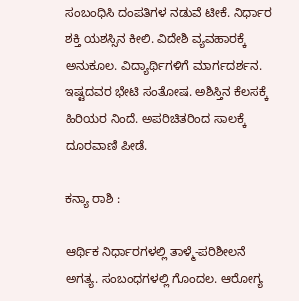ಸಂಬಂಧಿಸಿ ದಂಪತಿಗಳ ನಡುವೆ ಟೀಕೆ. ನಿರ್ಧಾರ ಶಕ್ತಿ ಯಶಸ್ಸಿನ ಕೀಲಿ. ವಿದೇಶಿ ವ್ಯವಹಾರಕ್ಕೆ ಅನುಕೂಲ. ವಿದ್ಯಾರ್ಥಿಗಳಿಗೆ ಮಾರ್ಗದರ್ಶನ. ಇಷ್ಟದವರ ಭೇಟಿ ಸಂತೋಷ. ಅಶಿಸ್ತಿನ ಕೆಲಸಕ್ಕೆ ಹಿರಿಯರ ನಿಂದೆ. ಅಪರಿಚಿತರಿಂದ ಸಾಲಕ್ಕೆ ದೂರವಾಣಿ ಪೀಡೆ.

ಕನ್ಯಾ ರಾಶಿ :

ಆರ್ಥಿಕ ನಿರ್ಧಾರಗಳಲ್ಲಿ ತಾಳ್ಮೆ-ಪರಿಶೀಲನೆ ಅಗತ್ಯ. ಸಂಬಂಧಗಳಲ್ಲಿ ಗೊಂದಲ. ಆರೋಗ್ಯ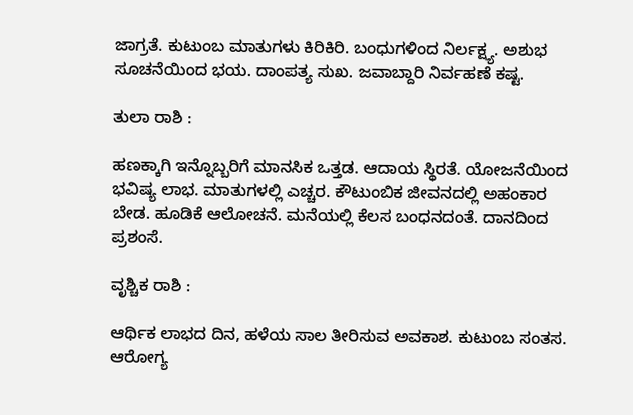ಜಾಗ್ರತೆ. ಕುಟುಂಬ ಮಾತುಗಳು ಕಿರಿಕಿರಿ. ಬಂಧುಗಳಿಂದ ನಿರ್ಲಕ್ಷ್ಯ. ಅಶುಭ ಸೂಚನೆಯಿಂದ ಭಯ. ದಾಂಪತ್ಯ ಸುಖ. ಜವಾಬ್ದಾರಿ ನಿರ್ವಹಣೆ ಕಷ್ಟ.

ತುಲಾ ರಾಶಿ :

ಹಣಕ್ಕಾಗಿ ಇನ್ನೊಬ್ಬರಿಗೆ ಮಾನಸಿಕ ಒತ್ತಡ. ಆದಾಯ ಸ್ಥಿರತೆ. ಯೋಜನೆಯಿಂದ ಭವಿಷ್ಯ ಲಾಭ. ಮಾತುಗಳಲ್ಲಿ ಎಚ್ಚರ. ಕೌಟುಂಬಿಕ ಜೀವನದಲ್ಲಿ ಅಹಂಕಾರ ಬೇಡ. ಹೂಡಿಕೆ ಆಲೋಚನೆ. ಮನೆಯಲ್ಲಿ ಕೆಲಸ ಬಂಧನದಂತೆ. ದಾನದಿಂದ ಪ್ರಶಂಸೆ.

ವೃಶ್ಚಿಕ ರಾಶಿ :

ಆರ್ಥಿಕ ಲಾಭದ ದಿನ, ಹಳೆಯ ಸಾಲ ತೀರಿಸುವ ಅವಕಾಶ. ಕುಟುಂಬ ಸಂತಸ. ಆರೋಗ್ಯ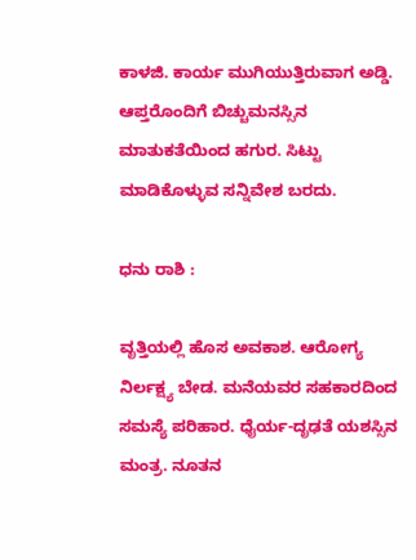ಕಾಳಜಿ. ಕಾರ್ಯ ಮುಗಿಯುತ್ತಿರುವಾಗ ಅಡ್ಡಿ. ಆಪ್ತರೊಂದಿಗೆ ಬಿಚ್ಚುಮನಸ್ಸಿನ ಮಾತುಕತೆಯಿಂದ ಹಗುರ. ಸಿಟ್ಟು ಮಾಡಿಕೊಳ್ಳುವ ಸನ್ನಿವೇಶ ಬರದು.

ಧನು ರಾಶಿ :

ವೃತ್ತಿಯಲ್ಲಿ ಹೊಸ ಅವಕಾಶ. ಆರೋಗ್ಯ ನಿರ್ಲಕ್ಷ್ಯ ಬೇಡ. ಮನೆಯವರ ಸಹಕಾರದಿಂದ ಸಮಸ್ಯೆ ಪರಿಹಾರ. ಧೈರ್ಯ-ದೃಢತೆ ಯಶಸ್ಸಿನ ಮಂತ್ರ. ನೂತನ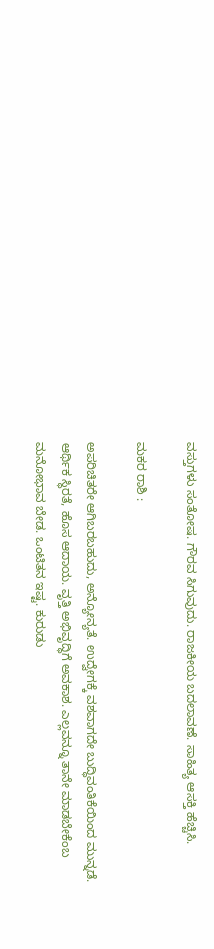ವಸ್ತುಗಳು ಸಂತೋಷ. ಗೌರವ ಸಿಗುವುದು. ರಾಜಕೀಯ ಬದಲಾವಣೆ. ಸಾಹಿತ್ಯ ಆಸಕ್ತಿ ಹೆಚ್ಚಿಸಿ.

ಮಕರ ರಾಶಿ :

ಅಪರಿಚಿತರೇ ಆಗಿಬರಬಹುದು, ಅನ್ಯೋನ್ಯತೆ. ಉದ್ವೇಗಕ್ಕೆ ವಶವಾಗದೇ ಬುದ್ಧಿವಂತಿಕೆಯಿಂದ ಮುನ್ನಡೆ. ಆರ್ಥಿಕ ಸ್ಥಿರತೆ, ಹೊಸ ಆದಾಯ. ವೃತ್ತಿ ಅಭಿವೃದ್ಧಿಗೆ ಅವಕಾಶ. ಎಲ್ಲವನ್ನೂ ತಾನೇ ಮಾಡಬೇಕೆಂಬ ಮನೋಭಾವ ಬೇಡ. ಒಂಟಿತನ ಇಷ್ಟ. ಕುರುಡು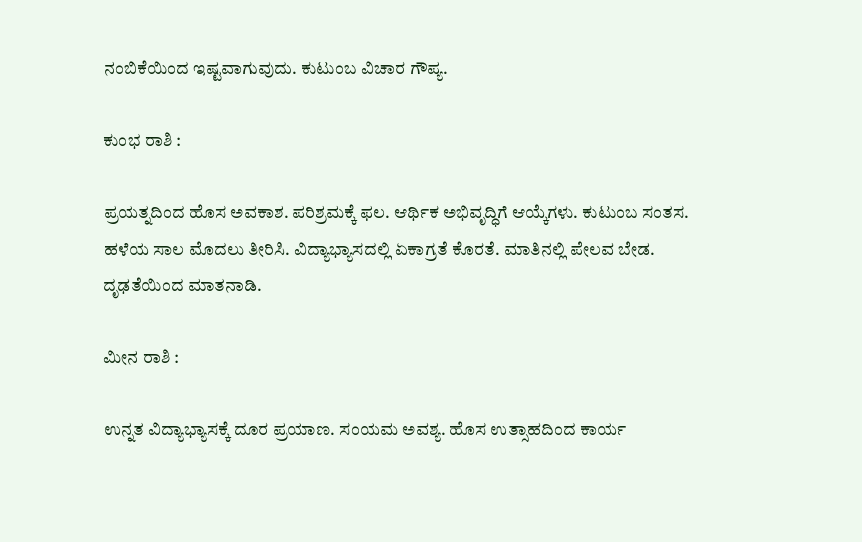ನಂಬಿಕೆಯಿಂದ ಇಷ್ಟವಾಗುವುದು. ಕುಟುಂಬ ವಿಚಾರ ಗೌಪ್ಯ.

ಕುಂಭ ರಾಶಿ :

ಪ್ರಯತ್ನದಿಂದ ಹೊಸ ಅವಕಾಶ. ಪರಿಶ್ರಮಕ್ಕೆ ಫಲ. ಆರ್ಥಿಕ ಅಭಿವೃದ್ಧಿಗೆ ಆಯ್ಕೆಗಳು. ಕುಟುಂಬ ಸಂತಸ. ಹಳೆಯ ಸಾಲ ಮೊದಲು ತೀರಿಸಿ. ವಿದ್ಯಾಭ್ಯಾಸದಲ್ಲಿ ಏಕಾಗ್ರತೆ ಕೊರತೆ. ಮಾತಿನಲ್ಲಿ ಪೇಲವ ಬೇಡ. ದೃಢತೆಯಿಂದ ಮಾತನಾಡಿ.

ಮೀನ ರಾಶಿ :

ಉನ್ನತ ವಿದ್ಯಾಭ್ಯಾಸಕ್ಕೆ ದೂರ ಪ್ರಯಾಣ. ಸಂಯಮ ಅವಶ್ಯ. ಹೊಸ ಉತ್ಸಾಹದಿಂದ ಕಾರ್ಯ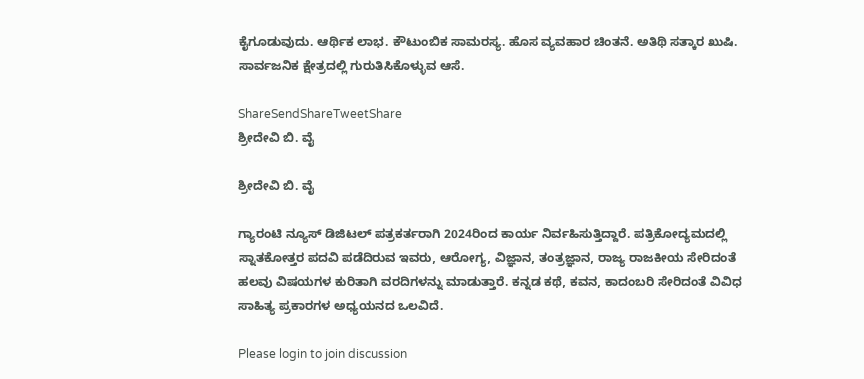ಕೈಗೂಡುವುದು. ಆರ್ಥಿಕ ಲಾಭ. ಕೌಟುಂಬಿಕ ಸಾಮರಸ್ಯ. ಹೊಸ ವ್ಯವಹಾರ ಚಿಂತನೆ. ಅತಿಥಿ ಸತ್ಕಾರ ಖುಷಿ. ಸಾರ್ವಜನಿಕ ಕ್ಷೇತ್ರದಲ್ಲಿ ಗುರುತಿಸಿಕೊಳ್ಳುವ ಆಸೆ.

ShareSendShareTweetShare
ಶ್ರೀದೇವಿ ಬಿ. ವೈ

ಶ್ರೀದೇವಿ ಬಿ. ವೈ

ಗ್ಯಾರಂಟಿ ನ್ಯೂಸ್ ಡಿಜಿಟಲ್ ಪತ್ರಕರ್ತರಾಗಿ 2024ರಿಂದ ಕಾರ್ಯ ನಿರ್ವಹಿಸುತ್ತಿದ್ದಾರೆ. ಪತ್ರಿಕೋದ್ಯಮದಲ್ಲಿ ಸ್ನಾತಕೋತ್ತರ ಪದವಿ ಪಡೆದಿರುವ ಇವರು, ಆರೋಗ್ಯ, ವಿಜ್ಞಾನ, ತಂತ್ರಜ್ಞಾನ, ರಾಜ್ಯ ರಾಜಕೀಯ ಸೇರಿದಂತೆ ಹಲವು ವಿಷಯಗಳ ಕುರಿತಾಗಿ ವರದಿಗಳನ್ನು ಮಾಡುತ್ತಾರೆ. ಕನ್ನಡ ಕಥೆ, ಕವನ, ಕಾದಂಬರಿ ಸೇರಿದಂತೆ ವಿವಿಧ ಸಾಹಿತ್ಯ ಪ್ರಕಾರಗಳ ಅಧ್ಯಯನದ ಒಲವಿದೆ.

Please login to join discussion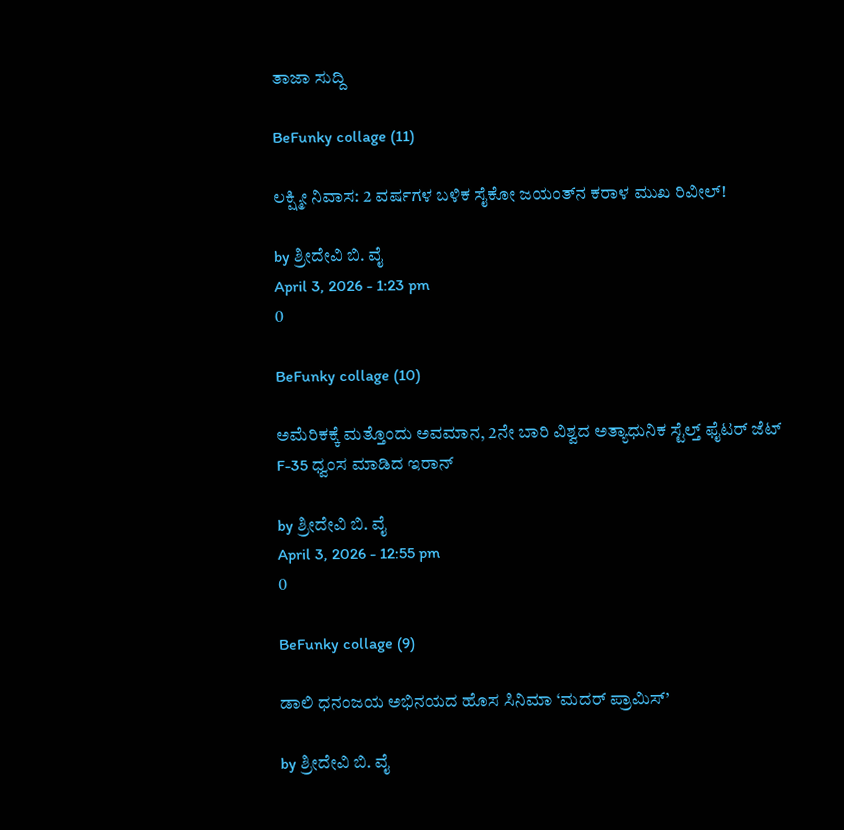ತಾಜಾ ಸುದ್ದಿ

BeFunky collage (11)

ಲಕ್ಷ್ಮೀ ನಿವಾಸ: 2 ವರ್ಷಗಳ ಬಳಿಕ ಸೈಕೋ ಜಯಂತ್‌ನ ಕರಾಳ ಮುಖ ರಿವೀಲ್!

by ಶ್ರೀದೇವಿ ಬಿ. ವೈ
April 3, 2026 - 1:23 pm
0

BeFunky collage (10)

ಅಮೆರಿಕಕ್ಕೆ ಮತ್ತೊಂದು ಅವಮಾನ, 2ನೇ ಬಾರಿ ವಿಶ್ವದ ಅತ್ಯಾಧುನಿಕ ಸ್ಟೆಲ್ತ್ ಫೈಟರ್‌ ಜೆಟ್‌ F-35 ಧ್ವಂಸ ಮಾಡಿದ ಇರಾನ್‌

by ಶ್ರೀದೇವಿ ಬಿ. ವೈ
April 3, 2026 - 12:55 pm
0

BeFunky collage (9)

ಡಾಲಿ ಧನಂಜಯ ಅಭಿನಯದ ಹೊಸ ಸಿನಿಮಾ ‘ಮದರ್‌ ಪ್ರಾಮಿಸ್’

by ಶ್ರೀದೇವಿ ಬಿ. ವೈ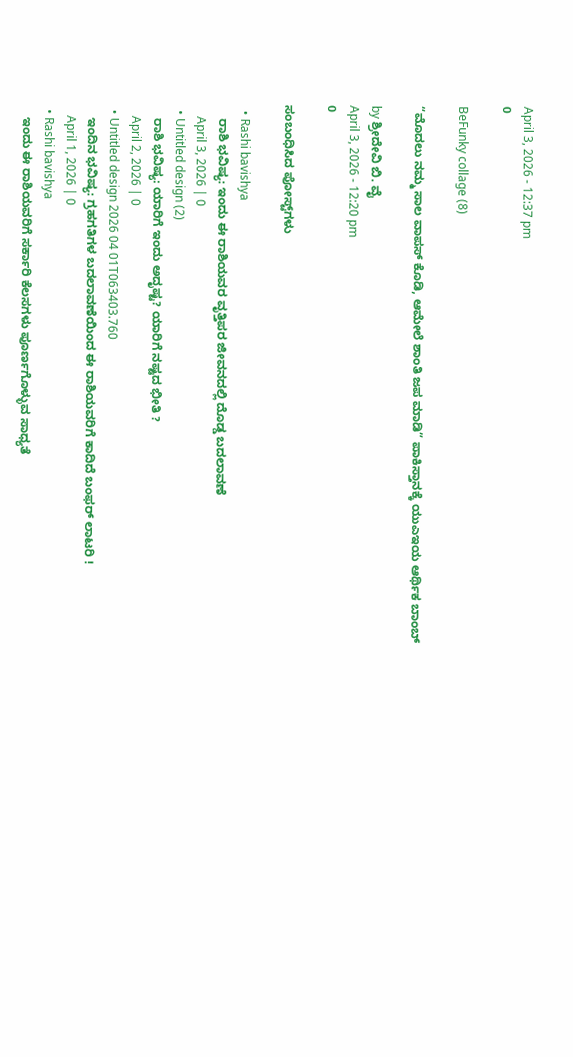April 3, 2026 - 12:37 pm
0

BeFunky collage (8)

“ಮೊದಲು ನಮ್ಮ ಸಾಲ ವಾಪಸ್ ಕೊಡಿ, ಆಮೇಲೆ ಶಾಂತಿ ಜಪ ಮಾಡಿ” ಪಾಕಿಸ್ತಾನಕ್ಕೆ ಯುಎಇಯ ಆರ್ಥಿಕ ಬಾಂಬ್

by ಶ್ರೀದೇವಿ ಬಿ. ವೈ
April 3, 2026 - 12:20 pm
0

ಸಂಬಂಧಿಸಿದ ಪೋಸ್ಟ್‌ಗಳು

  • Rashi bavishya
    ರಾಶಿ ಭವಿಷ್ಯ: ಇಂದು ಈ ರಾಶಿಯವರ ವೃತ್ತಿಪರ ಜೀವನದಲ್ಲಿ ದೊಡ್ಡ ಬದಲಾವಣೆ
    April 3, 2026 | 0
  • Untitled design (2)
    ರಾಶಿ ಭವಿಷ್ಯ: ಯಾರಿಗೆ ಇಂದು ಅದೃಷ್ಟ? ಯಾರಿಗೆ ನಷ್ಟದ ಭೀತಿ ?
    April 2, 2026 | 0
  • Untitled design 2026 04 01T063403.760
    ಇಂದಿನ ಭವಿಷ್ಯ: ಗ್ರಹಗತಿಗಳ ಬದಲಾವಣೆಯಿಂದ ಈ ರಾಶಿಯವರಿಗೆ ಕಾದಿದೆ ಬಂಫರ್ ಲಾಟರಿ !
    April 1, 2026 | 0
  • Rashi bavishya
    ಇಂದು ಈ ರಾಶಿಯವರಿಗೆ ಸರ್ಕಾರಿ ಕೆಲಸಗಳು ಪೂರ್ಣಗೊಳ್ಳುವ ಸಾಧ್ಯತೆ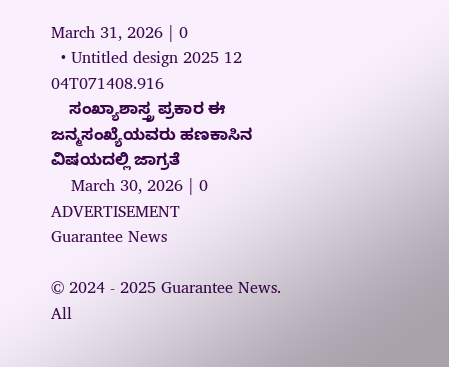March 31, 2026 | 0
  • Untitled design 2025 12 04T071408.916
    ಸಂಖ್ಯಾಶಾಸ್ತ್ರ ಪ್ರಕಾರ ಈ ಜನ್ಮಸಂಖ್ಯೆಯವರು ಹಣಕಾಸಿನ ವಿಷಯದಲ್ಲಿ ಜಾಗ್ರತೆ
    March 30, 2026 | 0
ADVERTISEMENT
Guarantee News

© 2024 - 2025 Guarantee News. All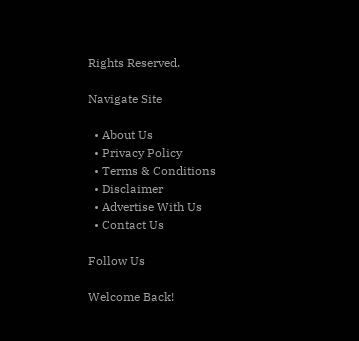Rights Reserved.

Navigate Site

  • About Us
  • Privacy Policy
  • Terms & Conditions
  • Disclaimer
  • Advertise With Us
  • Contact Us

Follow Us

Welcome Back!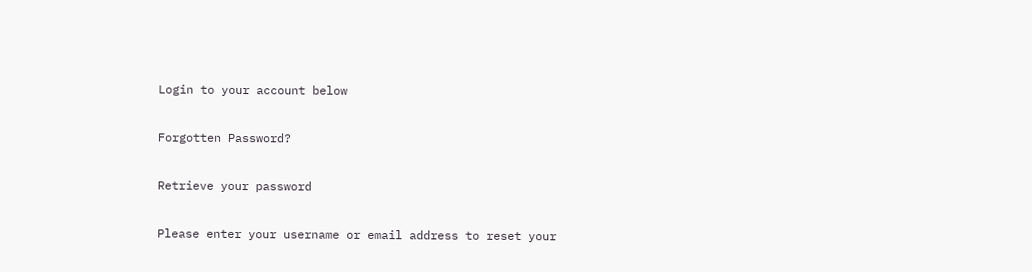Login to your account below

Forgotten Password?

Retrieve your password

Please enter your username or email address to reset your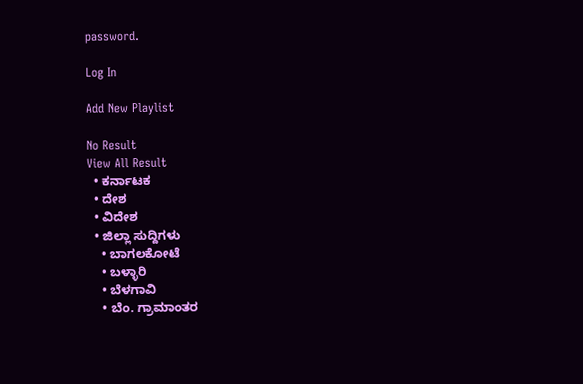password.

Log In

Add New Playlist

No Result
View All Result
  • ಕರ್ನಾಟಕ
  • ದೇಶ
  • ವಿದೇಶ
  • ಜಿಲ್ಲಾ ಸುದ್ದಿಗಳು
    • ಬಾಗಲಕೋಟೆ
    • ಬಳ್ಳಾರಿ
    • ಬೆಳಗಾವಿ
    • ಬೆಂ. ಗ್ರಾಮಾಂತರ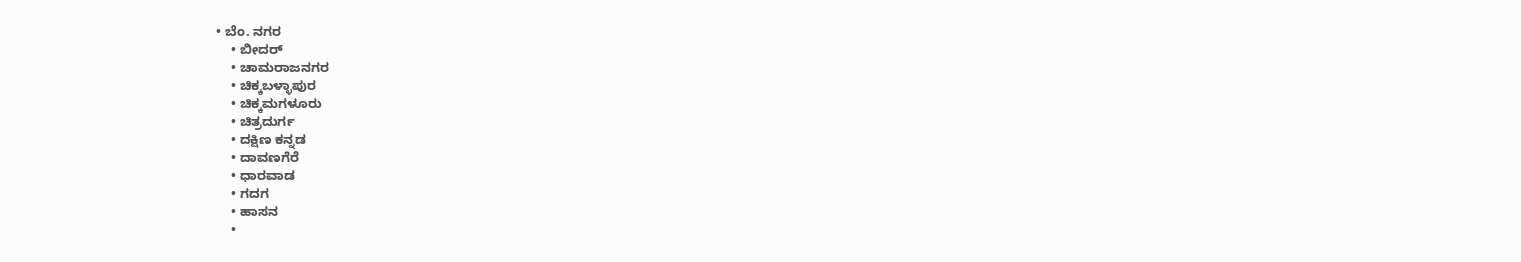• ಬೆಂ. ನಗರ
    • ಬೀದರ್
    • ಚಾಮರಾಜನಗರ
    • ಚಿಕ್ಕಬಳ್ಳಾಪುರ
    • ಚಿಕ್ಕಮಗಳೂರು
    • ಚಿತ್ರದುರ್ಗ
    • ದಕ್ಷಿಣ ಕನ್ನಡ
    • ದಾವಣಗೆರೆ
    • ಧಾರವಾಡ
    • ಗದಗ
    • ಹಾಸನ
    •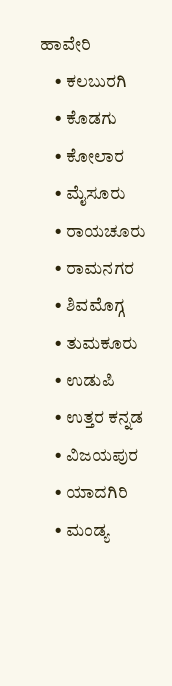ಹಾವೇರಿ
    • ಕಲಬುರಗಿ
    • ಕೊಡಗು
    • ಕೋಲಾರ
    • ಮೈಸೂರು
    • ರಾಯಚೂರು
    • ರಾಮನಗರ
    • ಶಿವಮೊಗ್ಗ
    • ತುಮಕೂರು
    • ಉಡುಪಿ
    • ಉತ್ತರ ಕನ್ನಡ
    • ವಿಜಯಪುರ
    • ಯಾದಗಿರಿ
    • ಮಂಡ್ಯ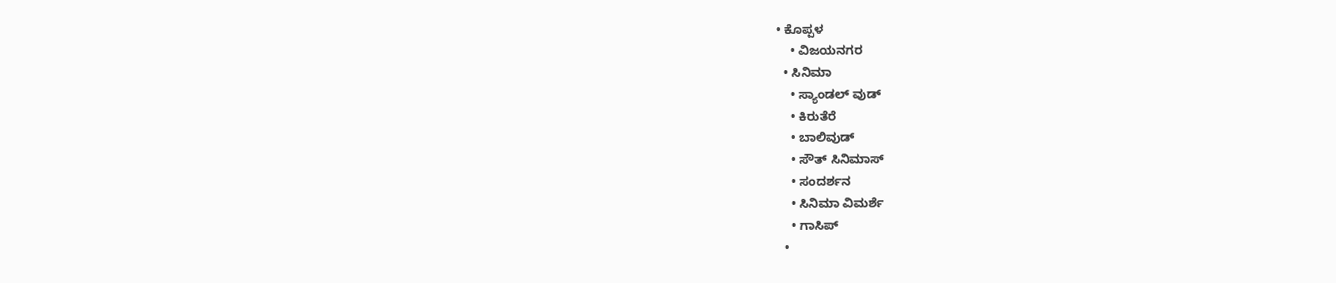• ಕೊಪ್ಪಳ
    • ವಿಜಯನಗರ
  • ಸಿನಿಮಾ
    • ಸ್ಯಾಂಡಲ್ ವುಡ್
    • ಕಿರುತೆರೆ
    • ಬಾಲಿವುಡ್
    • ಸೌತ್ ಸಿನಿಮಾಸ್
    • ಸಂದರ್ಶನ
    • ಸಿನಿಮಾ ವಿಮರ್ಶೆ
    • ಗಾಸಿಪ್
  •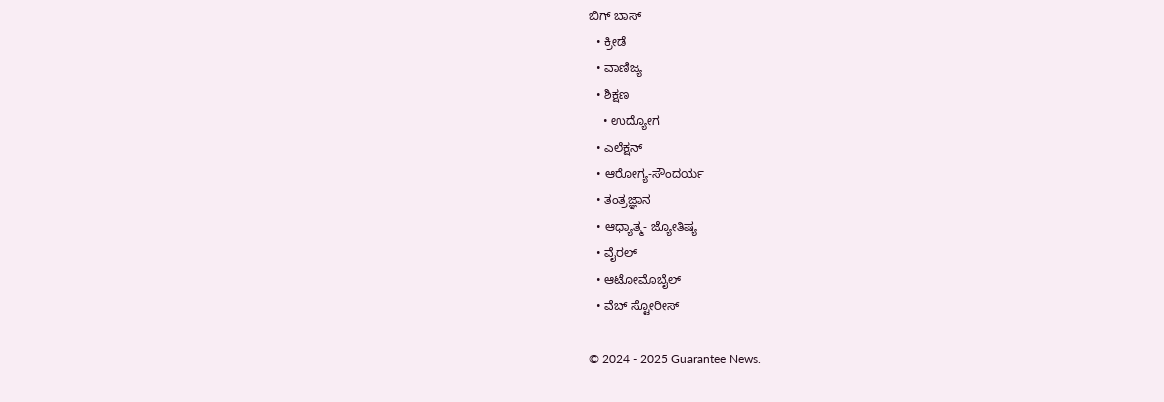ಬಿಗ್ ಬಾಸ್
  • ಕ್ರೀಡೆ
  • ವಾಣಿಜ್ಯ
  • ಶಿಕ್ಷಣ
    • ಉದ್ಯೋಗ
  • ಎಲೆಕ್ಷನ್
  • ಆರೋಗ್ಯ-ಸೌಂದರ್ಯ
  • ತಂತ್ರಜ್ಞಾನ
  • ಆಧ್ಯಾತ್ಮ- ಜ್ಯೋತಿಷ್ಯ
  • ವೈರಲ್
  • ಆಟೋಮೊಬೈಲ್
  • ವೆಬ್ ಸ್ಟೋರೀಸ್

© 2024 - 2025 Guarantee News.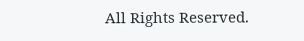All Rights Reserved.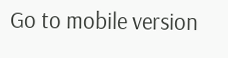Go to mobile version